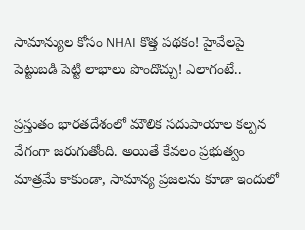సామాన్యుల కోసం NHAI కొత్త పథకం! హైవేలపై పెట్టుబడి పెట్టి లాభాలు పొందొచ్చు! ఎలాగంటే..

ప్రస్తుతం భారతదేశంలో మౌలిక సదుపాయాల కల్పన వేగంగా జరుగుతోంది. అయితే కేవలం ప్రభుత్వం మాత్రమే కాకుండా, సామాన్య ప్రజలను కూడా ఇందులో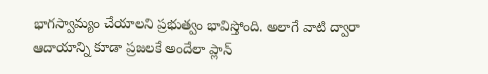భాగస్వామ్యం చేయాలని ప్రభుత్వం భావిస్తోంది. అలాగే వాటి ద్వారా ఆదాయాన్ని కూడా ప్రజలకే అందేలా ప్లాన్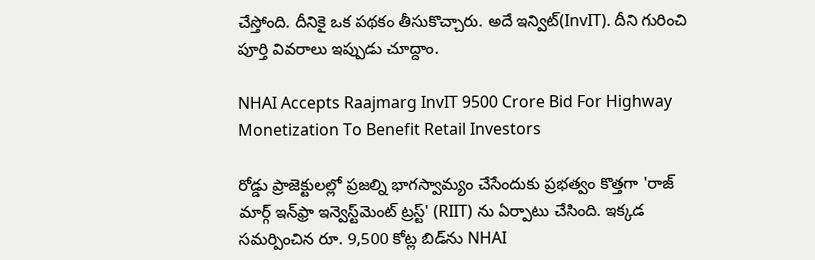చేస్తోంది. దీనికై ఒక పథకం తీసుకొచ్చారు. అదే ఇన్విట్(InvIT). దీని గురించి పూర్తి వివరాలు ఇప్పుడు చూద్దాం.

NHAI Accepts Raajmarg InvIT 9500 Crore Bid For Highway Monetization To Benefit Retail Investors

రోడ్డు ప్రాజెక్టులల్లో ప్రజల్ని భాగస్వామ్యం చేసేందుకు ప్రభత్వం కొత్తగా 'రాజ్ మార్గ్ ఇన్‌ఫ్రా ఇన్వెస్ట్‌మెంట్ ట్రస్ట్' (RIIT) ను ఏర్పాటు చేసింది. ఇక్కడ సమర్పించిన రూ. 9,500 కోట్ల బిడ్‌ను NHAI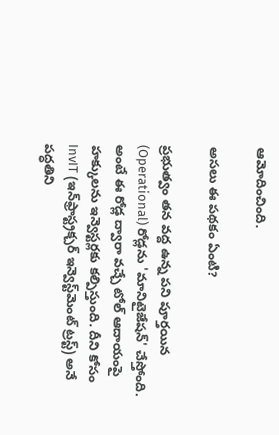ఆమోదించింది.

అసలు ఈ పథకం ఏంటి?

ప్రభుత్వం తన వద్ద ఉన్న పని పూర్తయిన (Operational) రోడ్లను 'మానిటైజేషన్' చేస్తోంది. అంటే ఈ రోడ్ల ద్వారా వచ్చే టోల్ ఆదాయంపై హక్కులను ఇన్వెస్టర్లకు కల్పిస్తుంది. దీని కోసం InvIT (ఇన్‌ఫ్రాస్ట్రక్చర్ ఇన్వెస్ట్‌మెంట్ ట్రస్ట్) అనే పద్ధతిని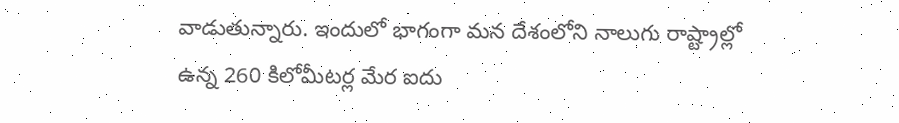వాడుతున్నారు. ఇందులో భాగంగా మన దేశంలోని నాలుగు రాష్ట్రాల్లో ఉన్న 260 కిలోమీటర్ల మేర ఐదు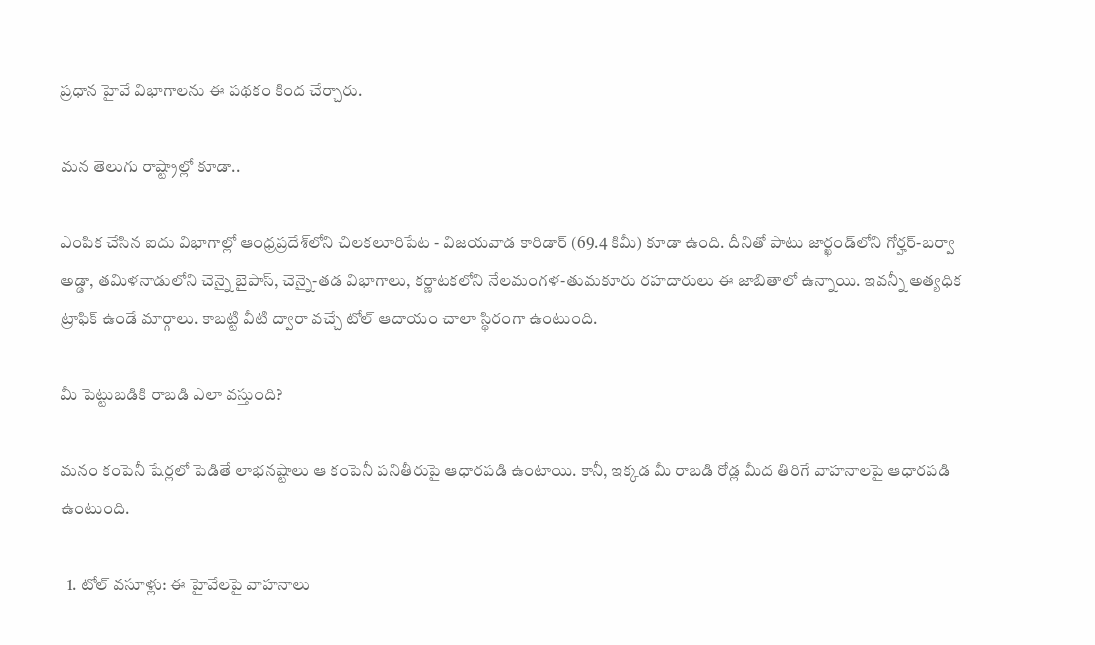ప్రధాన హైవే విభాగాలను ఈ పథకం కింద చేర్చారు.

మన తెలుగు రాష్ట్రాల్లో కూడా..

ఎంపిక చేసిన ఐదు విభాగాల్లో ఆంధ్రప్రదేశ్‌లోని చిలకలూరిపేట - విజయవాడ కారిడార్ (69.4 కిమీ) కూడా ఉంది. దీనితో పాటు జార్ఖండ్‌లోని గోర్హర్-బర్వా అడ్డా, తమిళనాడులోని చెన్నై బైపాస్, చెన్నై-తడ విభాగాలు, కర్ణాటకలోని నేలమంగళ-తుమకూరు రహదారులు ఈ జాబితాలో ఉన్నాయి. ఇవన్నీ అత్యధిక ట్రాఫిక్ ఉండే మార్గాలు. కాబట్టి వీటి ద్వారా వచ్చే టోల్ ఆదాయం చాలా స్థిరంగా ఉంటుంది.

మీ పెట్టుబడికి రాబడి ఎలా వస్తుంది?

మనం కంపెనీ షేర్లలో పెడితే లాభనష్టాలు ఆ కంపెనీ పనితీరుపై ఆధారపడి ఉంటాయి. కానీ, ఇక్కడ మీ రాబడి రోడ్ల మీద తిరిగే వాహనాలపై ఆధారపడి ఉంటుంది.

  1. టోల్ వసూళ్లు: ఈ హైవేలపై వాహనాలు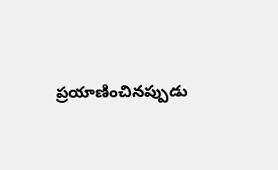ప్రయాణించినప్పుడు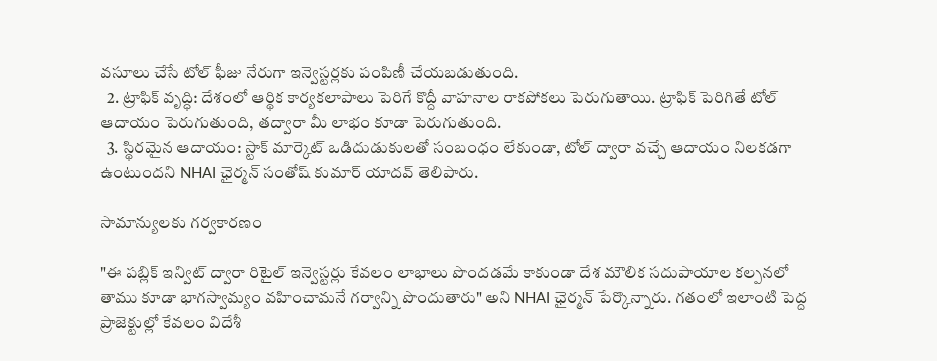వసూలు చేసే టోల్ ఫీజు నేరుగా ఇన్వెస్టర్లకు పంపిణీ చేయబడుతుంది.
  2. ట్రాఫిక్ వృద్ధి: దేశంలో ఆర్థిక కార్యకలాపాలు పెరిగే కొద్దీ వాహనాల రాకపోకలు పెరుగుతాయి. ట్రాఫిక్ పెరిగితే టోల్ ఆదాయం పెరుగుతుంది, తద్వారా మీ లాభం కూడా పెరుగుతుంది.
  3. స్థిరమైన ఆదాయం: స్టాక్ మార్కెట్ ఒడిదుడుకులతో సంబంధం లేకుండా, టోల్ ద్వారా వచ్చే ఆదాయం నిలకడగా ఉంటుందని NHAI ఛైర్మన్ సంతోష్ కుమార్ యాదవ్ తెలిపారు.

సామాన్యులకు గర్వకారణం

"ఈ పబ్లిక్ ఇన్విట్ ద్వారా రిటైల్ ఇన్వెస్టర్లు కేవలం లాభాలు పొందడమే కాకుండా దేశ మౌలిక సదుపాయాల కల్పనలో తాము కూడా భాగస్వామ్యం వహించామనే గర్వాన్ని పొందుతారు" అని NHAI ఛైర్మన్ పేర్కొన్నారు. గతంలో ఇలాంటి పెద్ద ప్రాజెక్టుల్లో కేవలం విదేశీ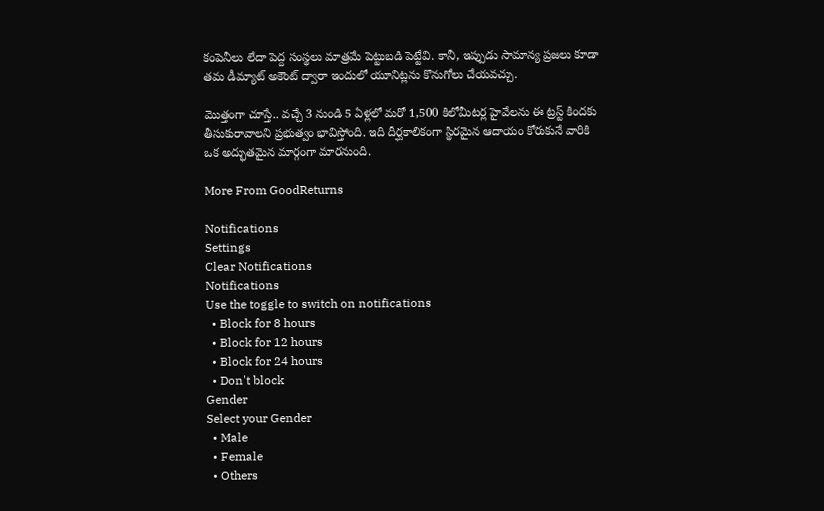కంపెనీలు లేదా పెద్ద సంస్థలు మాత్రమే పెట్టుబడి పెట్టేవి. కానీ, ఇప్పుడు సామాన్య ప్రజలు కూడా తమ డీమ్యాట్ అకౌంట్ ద్వారా ఇందులో యూనిట్లను కొనుగోలు చేయవచ్చు.

మొత్తంగా చూస్తే.. వచ్చే 3 నుండి 5 ఏళ్లలో మరో 1,500 కిలోమీటర్ల హైవేలను ఈ ట్రస్ట్ కిందకు తీసుకురావాలని ప్రభుత్వం భావిస్తోంది. ఇది దీర్ఘకాలికంగా స్థిరమైన ఆదాయం కోరుకునే వారికి ఒక అద్భుతమైన మార్గంగా మారనుంది.

More From GoodReturns

Notifications
Settings
Clear Notifications
Notifications
Use the toggle to switch on notifications
  • Block for 8 hours
  • Block for 12 hours
  • Block for 24 hours
  • Don't block
Gender
Select your Gender
  • Male
  • Female
  • Others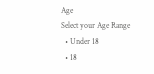Age
Select your Age Range
  • Under 18
  • 18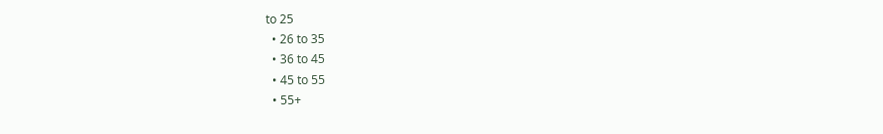to 25
  • 26 to 35
  • 36 to 45
  • 45 to 55
  • 55+